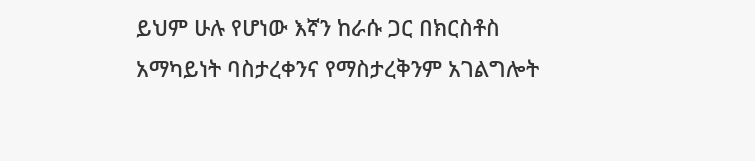ይህም ሁሉ የሆነው እኛን ከራሱ ጋር በክርስቶስ አማካይነት ባስታረቀንና የማስታረቅንም አገልግሎት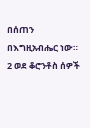በሰጠን በእግዚአብሔር ነው።
2 ወደ ቆሮንቶስ ሰዎች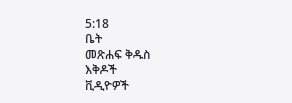5:18
ቤት
መጽሐፍ ቅዱስ
እቅዶች
ቪዲዮዎች